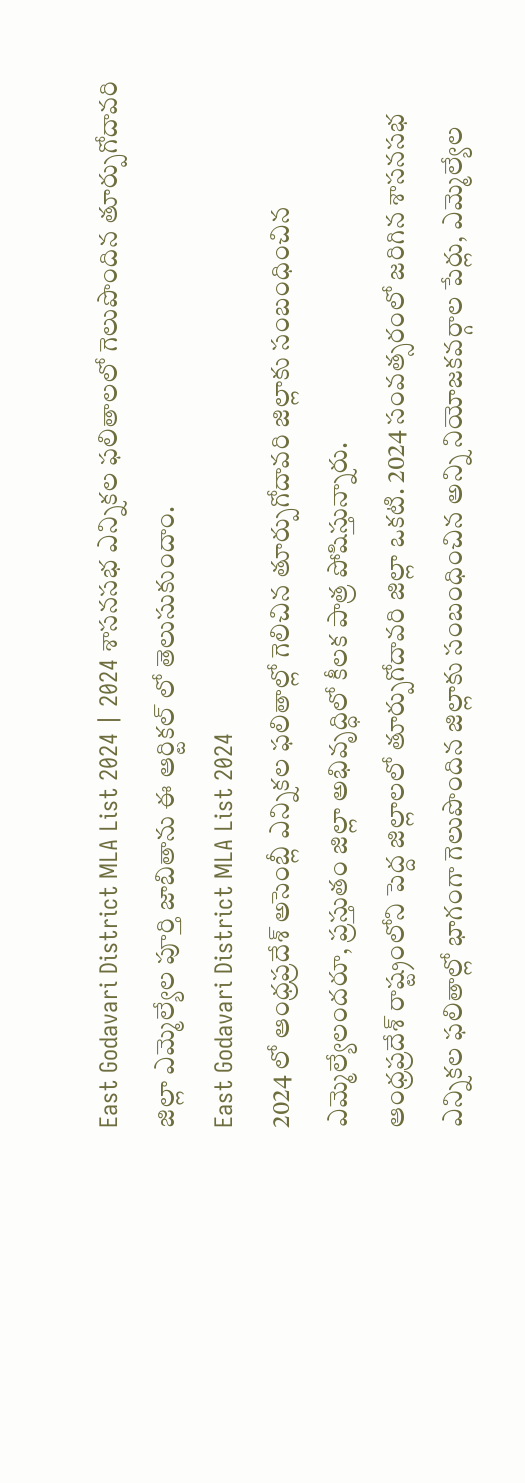East Godavari District MLA List 2024 | 2024 శాసనసభ ఎన్నికల ఫలితాలలో గెలుపొందిన తూర్పుగోదావరి జిల్లా ఎమ్మెల్యేల పూర్తి జాబితాను ఈ ఆర్టికల్ లో తెలుసుకుందాం.
East Godavari District MLA List 2024
2024 లో ఆంధ్రప్రదేశ్ అసెంబ్లీ ఎన్నికల ఫలితాల్లో గెలిచిన తూర్పుగోదావరి జిల్లాకు సంబంధించిన ఎమ్మెల్యేలందరూ, ప్రస్తుతం జిల్లా అభివృద్ధిలో కీలక పాత్ర పోషిస్తున్నారు.
ఆంధ్రప్రదేశ్ రాష్ట్రంలోని పెద్ద జిల్లాలలో తూర్పుగోదావరి జిల్లా ఒకటి. 2024 సంవత్సరంలో జరిగిన శాసనసభ ఎన్నికల ఫలితాల్లో భాగంగా గెలుపొందిన జిల్లాకు సంబంధించిన అన్ని నియోజకవర్గాల పేర్లు, ఎమ్మెల్యేల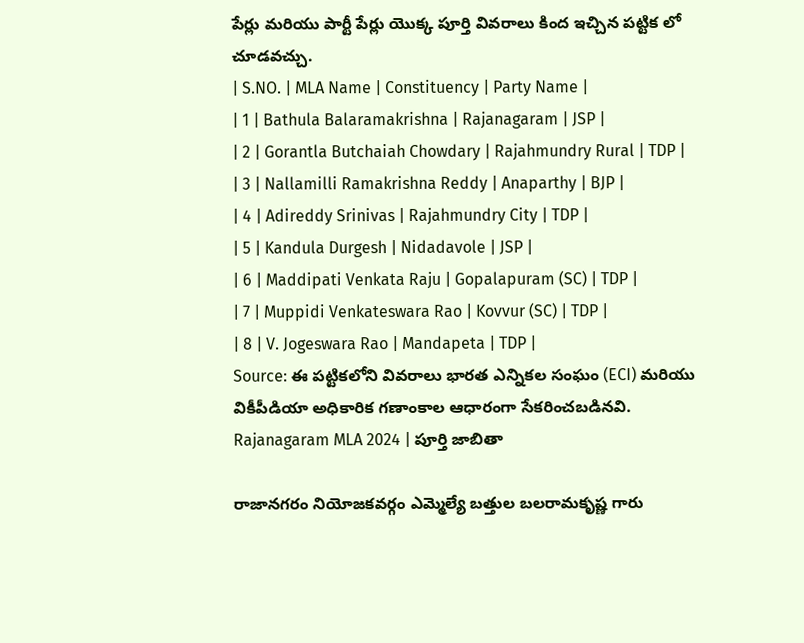పేర్లు మరియు పార్టీ పేర్లు యొక్క పూర్తి వివరాలు కింద ఇచ్చిన పట్టిక లో చూడవచ్చు.
| S.NO. | MLA Name | Constituency | Party Name |
| 1 | Bathula Balaramakrishna | Rajanagaram | JSP |
| 2 | Gorantla Butchaiah Chowdary | Rajahmundry Rural | TDP |
| 3 | Nallamilli Ramakrishna Reddy | Anaparthy | BJP |
| 4 | Adireddy Srinivas | Rajahmundry City | TDP |
| 5 | Kandula Durgesh | Nidadavole | JSP |
| 6 | Maddipati Venkata Raju | Gopalapuram (SC) | TDP |
| 7 | Muppidi Venkateswara Rao | Kovvur (SC) | TDP |
| 8 | V. Jogeswara Rao | Mandapeta | TDP |
Source: ఈ పట్టికలోని వివరాలు భారత ఎన్నికల సంఘం (ECI) మరియు వికీపీడియా అధికారిక గణాంకాల ఆధారంగా సేకరించబడినవి.
Rajanagaram MLA 2024 | పూర్తి జాబితా

రాజానగరం నియోజకవర్గం ఎమ్మెల్యే బత్తుల బలరామకృష్ణ గారు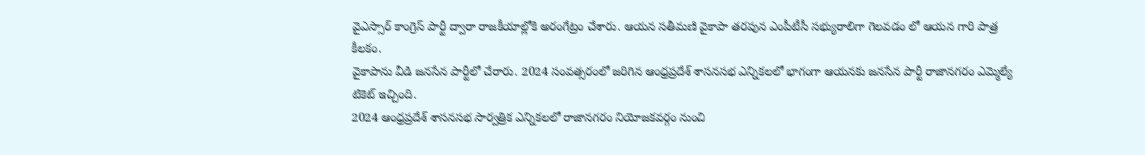వైఎస్సార్ కాంగ్రెస్ పార్టీ ద్వారా రాజకీయాల్లోకి అరంగేట్రం చేశారు. ఆయన సతీమణి వైకాపా తరపున ఎంపీటీసీ సభ్యురాలిగా గెలవడం లో ఆయన గారి పాత్ర కీలకం.
వైకాపాను వీడి జనసేన పార్టీలో చేరారు. 2024 సంవత్సరంలో జరిగిన ఆంధ్రప్రదేశ్ శాసనసభ ఎన్నికలలో భాగంగా ఆయనకు జనసేన పార్టీ రాజానగరం ఎమ్మెల్యే టికెట్ ఇచ్చింది.
2024 ఆంధ్రప్రదేశ్ శాసనసభ సార్వత్రిక ఎన్నికలలో రాజానగరం నియోజకవర్గం నుంచి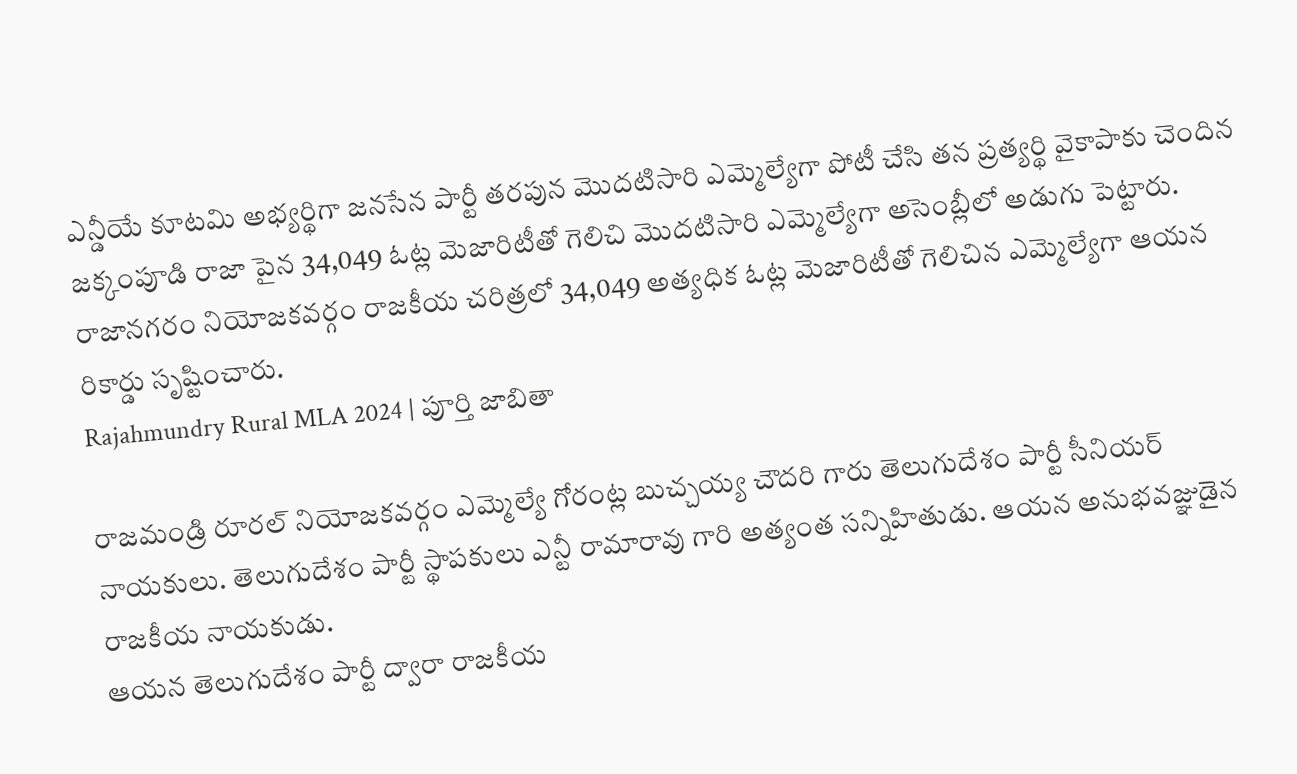ఎన్డీయే కూటమి అభ్యర్థిగా జనసేన పార్టీ తరపున మొదటిసారి ఎమ్మెల్యేగా పోటీ చేసి తన ప్రత్యర్థి వైకాపాకు చెందిన జక్కంపూడి రాజా పైన 34,049 ఓట్ల మెజారిటీతో గెలిచి మొదటిసారి ఎమ్మెల్యేగా అసెంబ్లీలో అడుగు పెట్టారు.
రాజానగరం నియోజకవర్గం రాజకీయ చరిత్రలో 34,049 అత్యధిక ఓట్ల మెజారిటీతో గెలిచిన ఎమ్మెల్యేగా ఆయన రికార్డు సృష్టించారు.
Rajahmundry Rural MLA 2024 | పూర్తి జాబితా

రాజమండ్రి రూరల్ నియోజకవర్గం ఎమ్మెల్యే గోరంట్ల బుచ్చయ్య చౌదరి గారు తెలుగుదేశం పార్టీ సీనియర్ నాయకులు. తెలుగుదేశం పార్టీ స్థాపకులు ఎన్టీ రామారావు గారి అత్యంత సన్నిహితుడు. ఆయన అనుభవజ్ఞుడైన రాజకీయ నాయకుడు.
ఆయన తెలుగుదేశం పార్టీ ద్వారా రాజకీయ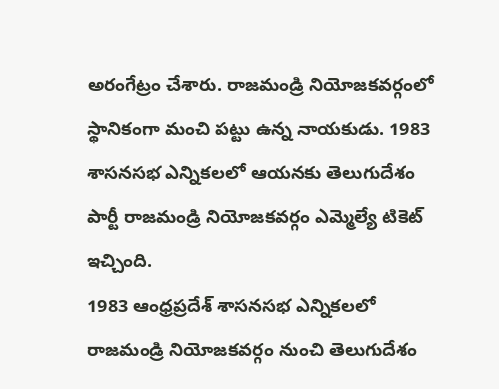అరంగేట్రం చేశారు. రాజమండ్రి నియోజకవర్గంలో స్థానికంగా మంచి పట్టు ఉన్న నాయకుడు. 1983 శాసనసభ ఎన్నికలలో ఆయనకు తెలుగుదేశం పార్టీ రాజమండ్రి నియోజకవర్గం ఎమ్మెల్యే టికెట్ ఇచ్చింది.
1983 ఆంధ్రప్రదేశ్ శాసనసభ ఎన్నికలలో రాజమండ్రి నియోజకవర్గం నుంచి తెలుగుదేశం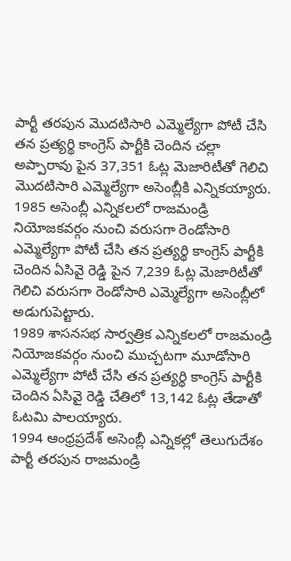పార్టీ తరపున మొదటిసారి ఎమ్మెల్యేగా పోటీ చేసి తన ప్రత్యర్థి కాంగ్రెస్ పార్టీకి చెందిన చల్లా అప్పారావు పైన 37,351 ఓట్ల మెజారిటీతో గెలిచి మొదటిసారి ఎమ్మెల్యేగా అసెంబ్లీకి ఎన్నికయ్యారు.
1985 అసెంబ్లీ ఎన్నికలలో రాజమండ్రి నియోజకవర్గం నుంచి వరుసగా రెండోసారి ఎమ్మెల్యేగా పోటీ చేసి తన ప్రత్యర్థి కాంగ్రెస్ పార్టీకి చెందిన ఏసివై రెడ్డి పైన 7,239 ఓట్ల మెజారిటీతో గెలిచి వరుసగా రెండోసారి ఎమ్మెల్యేగా అసెంబ్లీలో అడుగుపెట్టారు.
1989 శాసనసభ సార్వత్రిక ఎన్నికలలో రాజమండ్రి నియోజకవర్గం నుంచి ముచ్చటగా మూడోసారి ఎమ్మెల్యేగా పోటీ చేసి తన ప్రత్యర్థి కాంగ్రెస్ పార్టీకి చెందిన ఏసివై రెడ్డి చేతిలో 13,142 ఓట్ల తేడాతో ఓటమి పాలయ్యారు.
1994 ఆంధ్రప్రదేశ్ అసెంబ్లీ ఎన్నికల్లో తెలుగుదేశం పార్టీ తరపున రాజమండ్రి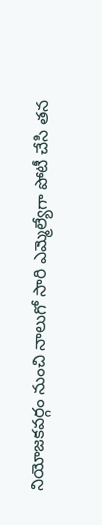నియోజకవర్గం నుంచి నాలుగో సారి ఎమ్మెల్యేగా పోటీ చేసి తన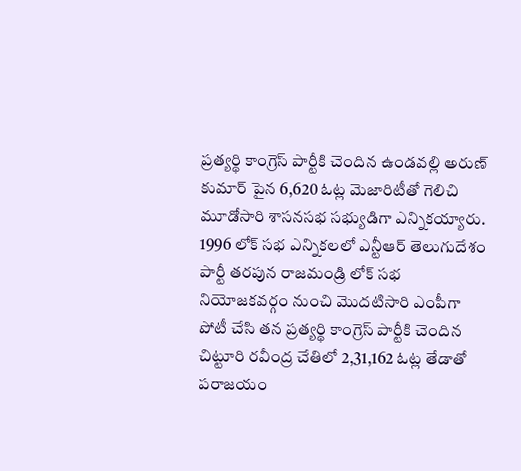ప్రత్యర్థి కాంగ్రెస్ పార్టీకి చెందిన ఉండవల్లి అరుణ్ కుమార్ పైన 6,620 ఓట్ల మెజారిటీతో గెలిచి మూడోసారి శాసనసభ సభ్యుడిగా ఎన్నికయ్యారు.
1996 లోక్ సభ ఎన్నికలలో ఎన్టీఆర్ తెలుగుదేశం పార్టీ తరపున రాజమండ్రి లోక్ సభ నియోజకవర్గం నుంచి మొదటిసారి ఎంపీగా పోటీ చేసి తన ప్రత్యర్థి కాంగ్రెస్ పార్టీకి చెందిన చిట్టూరి రవీంద్ర చేతిలో 2,31,162 ఓట్ల తేడాతో పరాజయం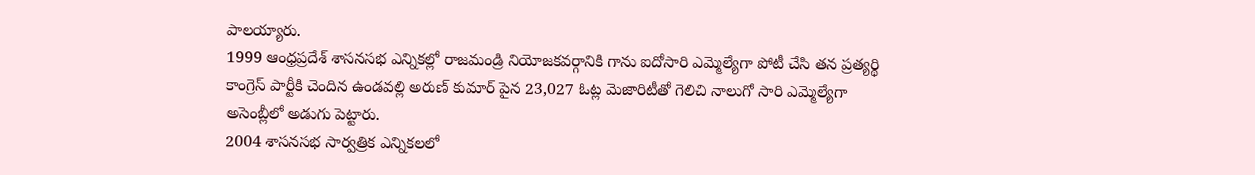పాలయ్యారు.
1999 ఆంధ్రప్రదేశ్ శాసనసభ ఎన్నికల్లో రాజమండ్రి నియోజకవర్గానికి గాను ఐదోసారి ఎమ్మెల్యేగా పోటీ చేసి తన ప్రత్యర్థి కాంగ్రెస్ పార్టీకి చెందిన ఉండవల్లి అరుణ్ కుమార్ పైన 23,027 ఓట్ల మెజారిటీతో గెలిచి నాలుగో సారి ఎమ్మెల్యేగా అసెంబ్లీలో అడుగు పెట్టారు.
2004 శాసనసభ సార్వత్రిక ఎన్నికలలో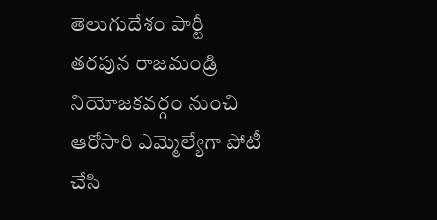తెలుగుదేశం పార్టీ తరపున రాజమండ్రి నియోజకవర్గం నుంచి ఆరోసారి ఎమ్మెల్యేగా పోటీ చేసి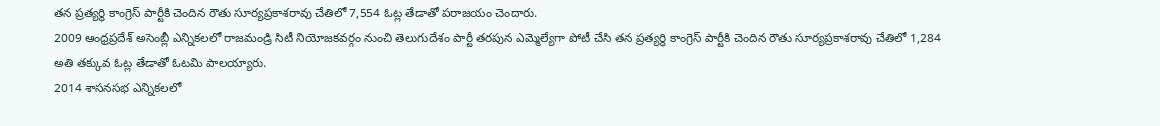తన ప్రత్యర్థి కాంగ్రెస్ పార్టీకి చెందిన రౌతు సూర్యప్రకాశరావు చేతిలో 7,554 ఓట్ల తేడాతో పరాజయం చెందారు.
2009 ఆంధ్రప్రదేశ్ అసెంబ్లీ ఎన్నికలలో రాజమండ్రి సిటీ నియోజకవర్గం నుంచి తెలుగుదేశం పార్టీ తరపున ఎమ్మెల్యేగా పోటీ చేసి తన ప్రత్యర్థి కాంగ్రెస్ పార్టీకి చెందిన రౌతు సూర్యప్రకాశరావు చేతిలో 1,284 అతి తక్కువ ఓట్ల తేడాతో ఓటమి పాలయ్యారు.
2014 శాసనసభ ఎన్నికలలో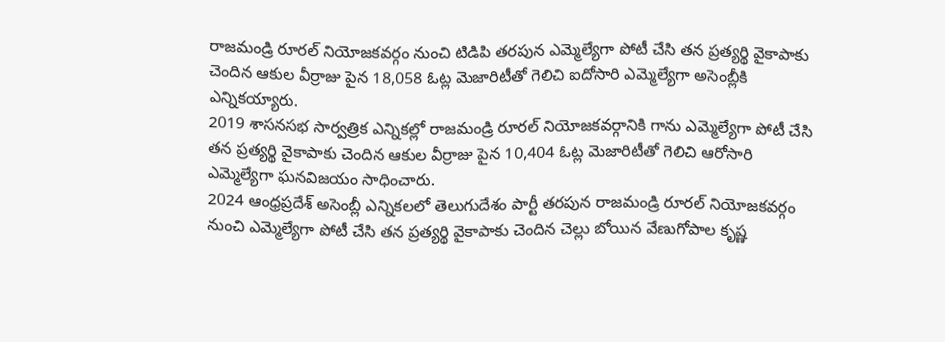రాజమండ్రి రూరల్ నియోజకవర్గం నుంచి టిడిపి తరపున ఎమ్మెల్యేగా పోటీ చేసి తన ప్రత్యర్థి వైకాపాకు చెందిన ఆకుల వీర్రాజు పైన 18,058 ఓట్ల మెజారిటీతో గెలిచి ఐదోసారి ఎమ్మెల్యేగా అసెంబ్లీకి ఎన్నికయ్యారు.
2019 శాసనసభ సార్వత్రిక ఎన్నికల్లో రాజమండ్రి రూరల్ నియోజకవర్గానికి గాను ఎమ్మెల్యేగా పోటీ చేసి తన ప్రత్యర్థి వైకాపాకు చెందిన ఆకుల వీర్రాజు పైన 10,404 ఓట్ల మెజారిటీతో గెలిచి ఆరోసారి ఎమ్మెల్యేగా ఘనవిజయం సాధించారు.
2024 ఆంధ్రప్రదేశ్ అసెంబ్లీ ఎన్నికలలో తెలుగుదేశం పార్టీ తరపున రాజమండ్రి రూరల్ నియోజకవర్గం నుంచి ఎమ్మెల్యేగా పోటీ చేసి తన ప్రత్యర్థి వైకాపాకు చెందిన చెల్లు బోయిన వేణుగోపాల కృష్ణ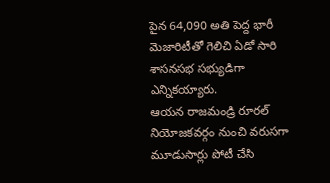పైన 64,090 అతి పెద్ద భారీ మెజారిటీతో గెలిచి ఏడో సారి శాసనసభ సభ్యుడిగా ఎన్నికయ్యారు.
ఆయన రాజమండ్రి రూరల్ నియోజకవర్గం నుంచి వరుసగా మూడుసార్లు పోటీ చేసి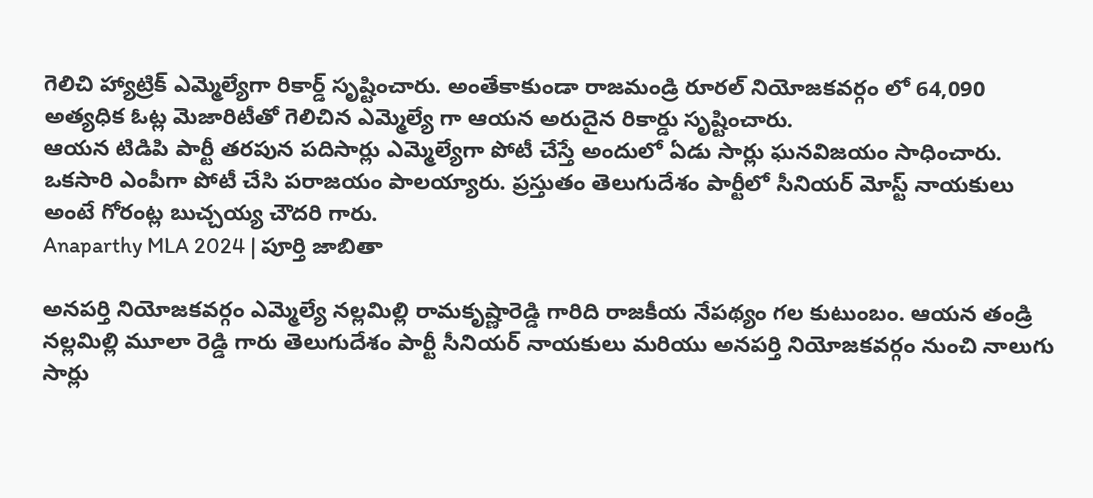గెలిచి హ్యాట్రిక్ ఎమ్మెల్యేగా రికార్డ్ సృష్టించారు. అంతేకాకుండా రాజమండ్రి రూరల్ నియోజకవర్గం లో 64,090 అత్యధిక ఓట్ల మెజారిటీతో గెలిచిన ఎమ్మెల్యే గా ఆయన అరుదైన రికార్డు సృష్టించారు.
ఆయన టిడిపి పార్టీ తరపున పదిసార్లు ఎమ్మెల్యేగా పోటీ చేస్తే అందులో ఏడు సార్లు ఘనవిజయం సాధించారు. ఒకసారి ఎంపీగా పోటీ చేసి పరాజయం పాలయ్యారు. ప్రస్తుతం తెలుగుదేశం పార్టీలో సీనియర్ మోస్ట్ నాయకులు అంటే గోరంట్ల బుచ్చయ్య చౌదరి గారు.
Anaparthy MLA 2024 | పూర్తి జాబితా

అనపర్తి నియోజకవర్గం ఎమ్మెల్యే నల్లమిల్లి రామకృష్ణారెడ్డి గారిది రాజకీయ నేపథ్యం గల కుటుంబం. ఆయన తండ్రి నల్లమిల్లి మూలా రెడ్డి గారు తెలుగుదేశం పార్టీ సీనియర్ నాయకులు మరియు అనపర్తి నియోజకవర్గం నుంచి నాలుగు సార్లు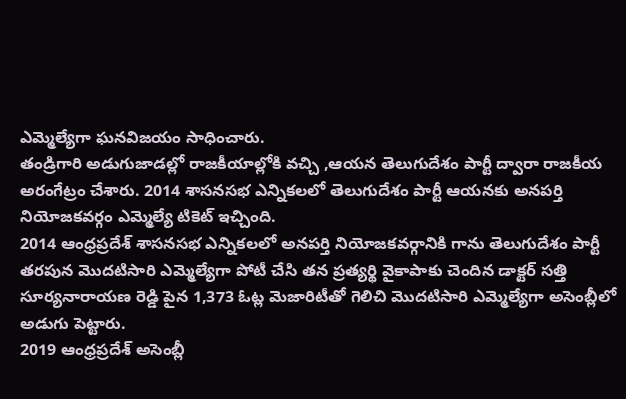ఎమ్మెల్యేగా ఘనవిజయం సాధించారు.
తండ్రిగారి అడుగుజాడల్లో రాజకీయాల్లోకి వచ్చి ,ఆయన తెలుగుదేశం పార్టీ ద్వారా రాజకీయ అరంగేట్రం చేశారు. 2014 శాసనసభ ఎన్నికలలో తెలుగుదేశం పార్టీ ఆయనకు అనపర్తి నియోజకవర్గం ఎమ్మెల్యే టికెట్ ఇచ్చింది.
2014 ఆంధ్రప్రదేశ్ శాసనసభ ఎన్నికలలో అనపర్తి నియోజకవర్గానికి గాను తెలుగుదేశం పార్టీ తరపున మొదటిసారి ఎమ్మెల్యేగా పోటీ చేసి తన ప్రత్యర్థి వైకాపాకు చెందిన డాక్టర్ సత్తి సూర్యనారాయణ రెడ్డి పైన 1,373 ఓట్ల మెజారిటీతో గెలిచి మొదటిసారి ఎమ్మెల్యేగా అసెంబ్లీలో అడుగు పెట్టారు.
2019 ఆంధ్రప్రదేశ్ అసెంబ్లీ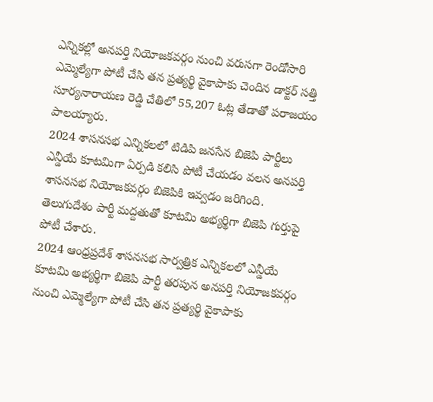ఎన్నికల్లో అనపర్తి నియోజకవర్గం నుంచి వరుసగా రెండోసారి ఎమ్మెల్యేగా పోటీ చేసి తన ప్రత్యర్థి వైకాపాకు చెందిన డాక్టర్ సత్తి సూర్యనారాయణ రెడ్డి చేతిలో 55,207 ఓట్ల తేడాతో పరాజయం పాలయ్యారు.
2024 శాసనసభ ఎన్నికలలో టిడిపి జనసేన బిజెపి పార్టీలు ఎన్డీయే కూటమిగా ఏర్పడి కలిసి పోటీ చేయడం వలన అనపర్తి శాసనసభ నియోజకవర్గం బిజెపికి ఇవ్వడం జరిగింది. తెలుగుదేశం పార్టీ మద్దతుతో కూటమి అభ్యర్థిగా బిజెపి గుర్తుపై పోటీ చేశారు.
2024 ఆంధ్రప్రదేశ్ శాసనసభ సార్వత్రిక ఎన్నికలలో ఎన్డీయే కూటమి అభ్యర్థిగా బిజెపి పార్టీ తరపున అనపర్తి నియోజకవర్గం నుంచి ఎమ్మెల్యేగా పోటీ చేసి తన ప్రత్యర్థి వైకాపాకు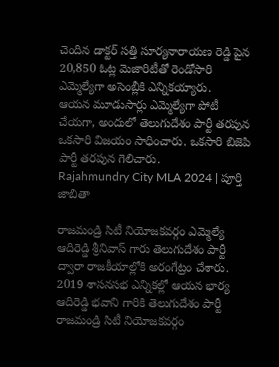చెందిన డాక్టర్ సత్తి సూర్యనారాయణ రెడ్డి పైన 20,850 ఓట్ల మెజారిటీతో రెండోసారి ఎమ్మెల్యేగా అసెంబ్లీకి ఎన్నికయ్యారు.
ఆయన మూడుసార్లు ఎమ్మెల్యేగా పోటీ చేయగా, అందులో తెలుగుదేశం పార్టీ తరపున ఒకసారి విజయం సాధించారు. ఒకసారి బిజెపి పార్టీ తరపున గెలిచారు.
Rajahmundry City MLA 2024 | పూర్తి జాబితా

రాజమండ్రి సిటీ నియోజకవర్గం ఎమ్మెల్యే ఆదిరెడ్డి శ్రీనివాస్ గారు తెలుగుదేశం పార్టీ ద్వారా రాజకీయాల్లోకి అరంగేట్రం చేశారు. 2019 శాసనసభ ఎన్నికల్లో ఆయన భార్య ఆదిరెడ్డి భవాని గారికి తెలుగుదేశం పార్టీ రాజమండ్రి సిటీ నియోజకవర్గం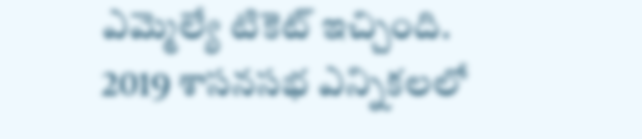ఎమ్మెల్యే టికెట్ ఇచ్చింది.
2019 శాసనసభ ఎన్నికలలో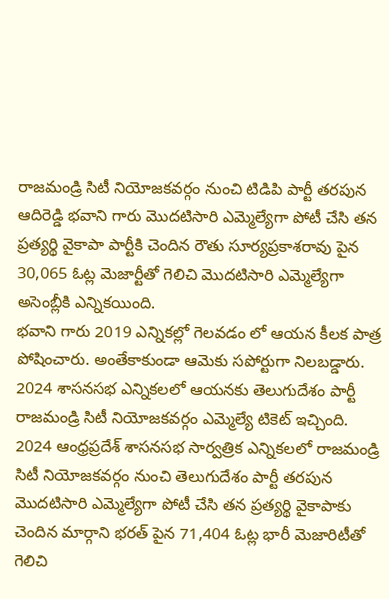రాజమండ్రి సిటీ నియోజకవర్గం నుంచి టిడిపి పార్టీ తరపున ఆదిరెడ్డి భవాని గారు మొదటిసారి ఎమ్మెల్యేగా పోటీ చేసి తన ప్రత్యర్థి వైకాపా పార్టీకి చెందిన రౌతు సూర్యప్రకాశరావు పైన 30,065 ఓట్ల మెజార్టీతో గెలిచి మొదటిసారి ఎమ్మెల్యేగా అసెంబ్లీకి ఎన్నికయింది.
భవాని గారు 2019 ఎన్నికల్లో గెలవడం లో ఆయన కీలక పాత్ర పోషించారు. అంతేకాకుండా ఆమెకు సపోర్టుగా నిలబడ్డారు.
2024 శాసనసభ ఎన్నికలలో ఆయనకు తెలుగుదేశం పార్టీ రాజమండ్రి సిటీ నియోజకవర్గం ఎమ్మెల్యే టికెట్ ఇచ్చింది.
2024 ఆంధ్రప్రదేశ్ శాసనసభ సార్వత్రిక ఎన్నికలలో రాజమండ్రి సిటీ నియోజకవర్గం నుంచి తెలుగుదేశం పార్టీ తరపున మొదటిసారి ఎమ్మెల్యేగా పోటీ చేసి తన ప్రత్యర్థి వైకాపాకు చెందిన మార్గాని భరత్ పైన 71,404 ఓట్ల భారీ మెజారిటీతో గెలిచి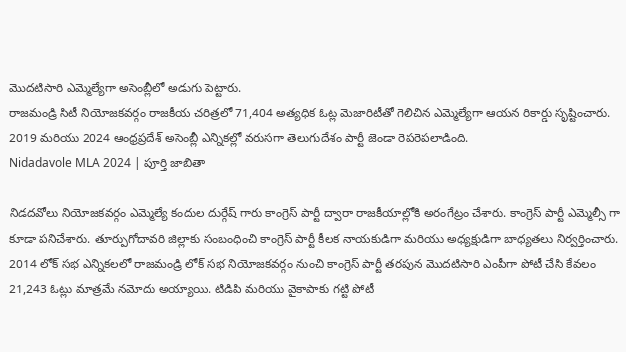మొదటిసారి ఎమ్మెల్యేగా అసెంబ్లీలో అడుగు పెట్టారు.
రాజమండ్రి సిటీ నియోజకవర్గం రాజకీయ చరిత్రలో 71,404 అత్యధిక ఓట్ల మెజారిటీతో గెలిచిన ఎమ్మెల్యేగా ఆయన రికార్డు సృష్టించారు.
2019 మరియు 2024 ఆంధ్రప్రదేశ్ అసెంబ్లీ ఎన్నికల్లో వరుసగా తెలుగుదేశం పార్టీ జెండా రెపరెపలాడింది.
Nidadavole MLA 2024 | పూర్తి జాబితా

నిడదవోలు నియోజకవర్గం ఎమ్మెల్యే కందుల దుర్గేష్ గారు కాంగ్రెస్ పార్టీ ద్వారా రాజకీయాల్లోకి అరంగేట్రం చేశారు. కాంగ్రెస్ పార్టీ ఎమ్మెల్సీ గా కూడా పనిచేశారు. తూర్పుగోదావరి జిల్లాకు సంబంధించి కాంగ్రెస్ పార్టీ కీలక నాయకుడిగా మరియు అధ్యక్షుడిగా బాధ్యతలు నిర్వర్తించారు.
2014 లోక్ సభ ఎన్నికలలో రాజమండ్రి లోక్ సభ నియోజకవర్గం నుంచి కాంగ్రెస్ పార్టీ తరపున మొదటిసారి ఎంపీగా పోటీ చేసి కేవలం 21,243 ఓట్లు మాత్రమే నమోదు అయ్యాయి. టిడిపి మరియు వైకాపాకు గట్టి పోటీ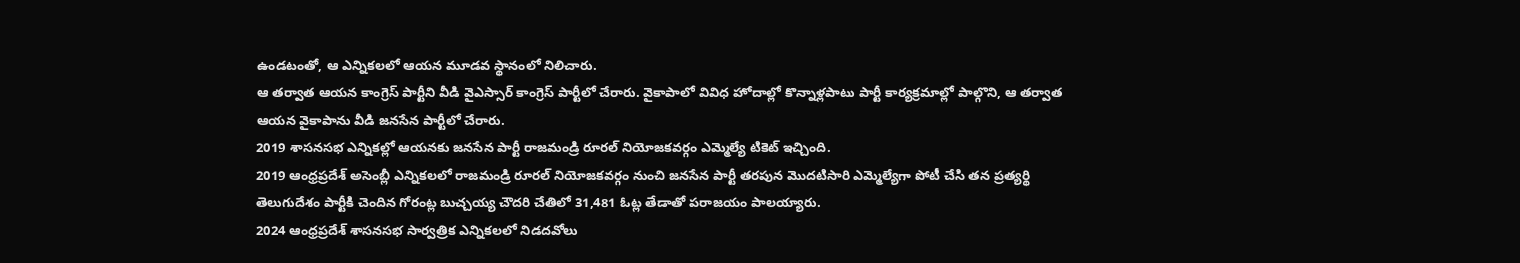ఉండటంతో, ఆ ఎన్నికలలో ఆయన మూడవ స్థానంలో నిలిచారు.
ఆ తర్వాత ఆయన కాంగ్రెస్ పార్టీని వీడి వైఎస్సార్ కాంగ్రెస్ పార్టీలో చేరారు. వైకాపాలో వివిధ హోదాల్లో కొన్నాళ్లపాటు పార్టీ కార్యక్రమాల్లో పాల్గొని, ఆ తర్వాత ఆయన వైకాపాను వీడి జనసేన పార్టీలో చేరారు.
2019 శాసనసభ ఎన్నికల్లో ఆయనకు జనసేన పార్టీ రాజమండ్రి రూరల్ నియోజకవర్గం ఎమ్మెల్యే టికెట్ ఇచ్చింది.
2019 ఆంధ్రప్రదేశ్ అసెంబ్లీ ఎన్నికలలో రాజమండ్రి రూరల్ నియోజకవర్గం నుంచి జనసేన పార్టీ తరపున మొదటిసారి ఎమ్మెల్యేగా పోటీ చేసి తన ప్రత్యర్థి తెలుగుదేశం పార్టీకి చెందిన గోరంట్ల బుచ్చయ్య చౌదరి చేతిలో 31,481 ఓట్ల తేడాతో పరాజయం పాలయ్యారు.
2024 ఆంధ్రప్రదేశ్ శాసనసభ సార్వత్రిక ఎన్నికలలో నిడదవోలు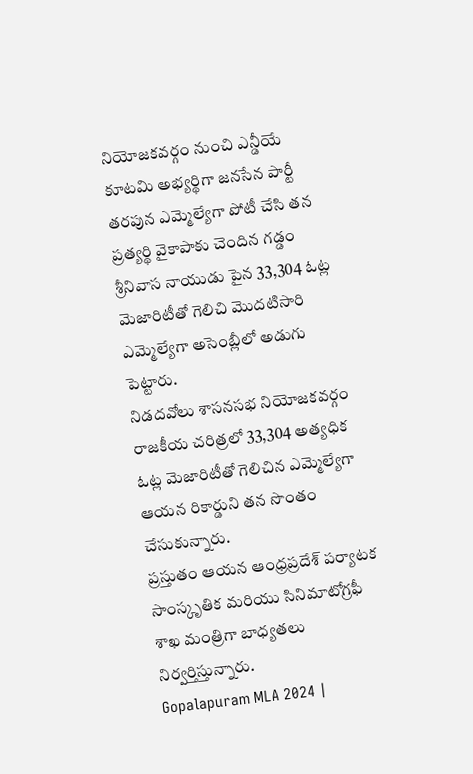నియోజకవర్గం నుంచి ఎన్డీయే కూటమి అభ్యర్థిగా జనసేన పార్టీ తరపున ఎమ్మెల్యేగా పోటీ చేసి తన ప్రత్యర్థి వైకాపాకు చెందిన గడ్డం శ్రీనివాస నాయుడు పైన 33,304 ఓట్ల మెజారిటీతో గెలిచి మొదటిసారి ఎమ్మెల్యేగా అసెంబ్లీలో అడుగు పెట్టారు.
నిడదవోలు శాసనసభ నియోజకవర్గం రాజకీయ చరిత్రలో 33,304 అత్యధిక ఓట్ల మెజారిటీతో గెలిచిన ఎమ్మెల్యేగా ఆయన రికార్డుని తన సొంతం చేసుకున్నారు.
ప్రస్తుతం ఆయన ఆంధ్రప్రదేశ్ పర్యాటక సాంస్కృతిక మరియు సినిమాటోగ్రఫీ శాఖ మంత్రిగా బాధ్యతలు నిర్వర్తిస్తున్నారు.
Gopalapuram MLA 2024 |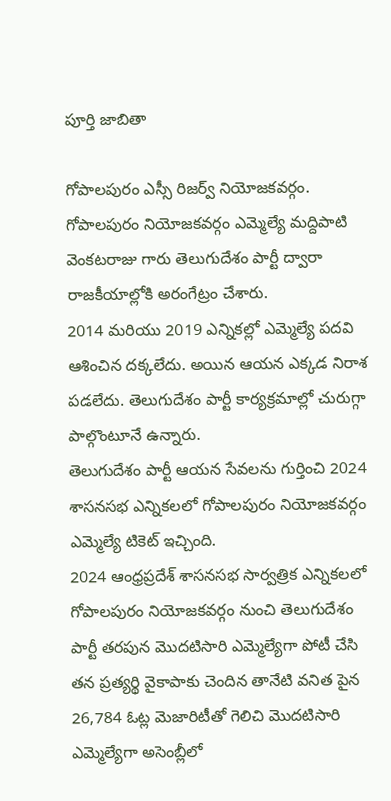పూర్తి జాబితా

గోపాలపురం ఎస్సీ రిజర్వ్ నియోజకవర్గం. గోపాలపురం నియోజకవర్గం ఎమ్మెల్యే మద్దిపాటి వెంకటరాజు గారు తెలుగుదేశం పార్టీ ద్వారా రాజకీయాల్లోకి అరంగేట్రం చేశారు.
2014 మరియు 2019 ఎన్నికల్లో ఎమ్మెల్యే పదవి ఆశించిన దక్కలేదు. అయిన ఆయన ఎక్కడ నిరాశ పడలేదు. తెలుగుదేశం పార్టీ కార్యక్రమాల్లో చురుగ్గా పాల్గొంటూనే ఉన్నారు.
తెలుగుదేశం పార్టీ ఆయన సేవలను గుర్తించి 2024 శాసనసభ ఎన్నికలలో గోపాలపురం నియోజకవర్గం ఎమ్మెల్యే టికెట్ ఇచ్చింది.
2024 ఆంధ్రప్రదేశ్ శాసనసభ సార్వత్రిక ఎన్నికలలో గోపాలపురం నియోజకవర్గం నుంచి తెలుగుదేశం పార్టీ తరపున మొదటిసారి ఎమ్మెల్యేగా పోటీ చేసి తన ప్రత్యర్థి వైకాపాకు చెందిన తానేటి వనిత పైన 26,784 ఓట్ల మెజారిటీతో గెలిచి మొదటిసారి ఎమ్మెల్యేగా అసెంబ్లీలో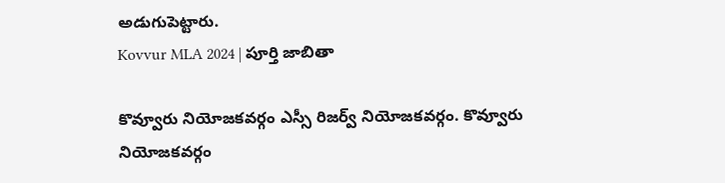అడుగుపెట్టారు.
Kovvur MLA 2024 | పూర్తి జాబితా

కొవ్వూరు నియోజకవర్గం ఎస్సీ రిజర్వ్ నియోజకవర్గం. కొవ్వూరు నియోజకవర్గం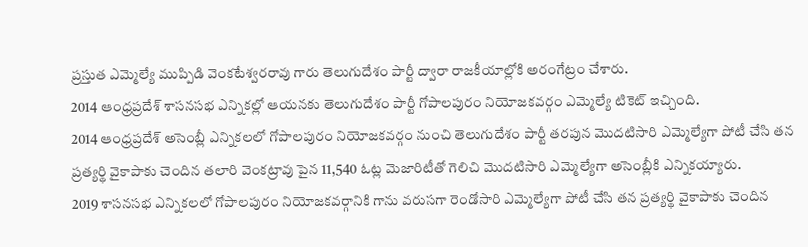ప్రస్తుత ఎమ్మెల్యే ముప్పిడి వెంకటేశ్వరరావు గారు తెలుగుదేశం పార్టీ ద్వారా రాజకీయాల్లోకి అరంగేట్రం చేశారు.
2014 ఆంధ్రప్రదేశ్ శాసనసభ ఎన్నికల్లో ఆయనకు తెలుగుదేశం పార్టీ గోపాలపురం నియోజకవర్గం ఎమ్మెల్యే టికెట్ ఇచ్చింది.
2014 ఆంధ్రప్రదేశ్ అసెంబ్లీ ఎన్నికలలో గోపాలపురం నియోజకవర్గం నుంచి తెలుగుదేశం పార్టీ తరపున మొదటిసారి ఎమ్మెల్యేగా పోటీ చేసి తన ప్రత్యర్థి వైకాపాకు చెందిన తలారి వెంకట్రావు పైన 11,540 ఓట్ల మెజారిటీతో గెలిచి మొదటిసారి ఎమ్మెల్యేగా అసెంబ్లీకి ఎన్నికయ్యారు.
2019 శాసనసభ ఎన్నికలలో గోపాలపురం నియోజకవర్గానికి గాను వరుసగా రెండోసారి ఎమ్మెల్యేగా పోటీ చేసి తన ప్రత్యర్థి వైకాపాకు చెందిన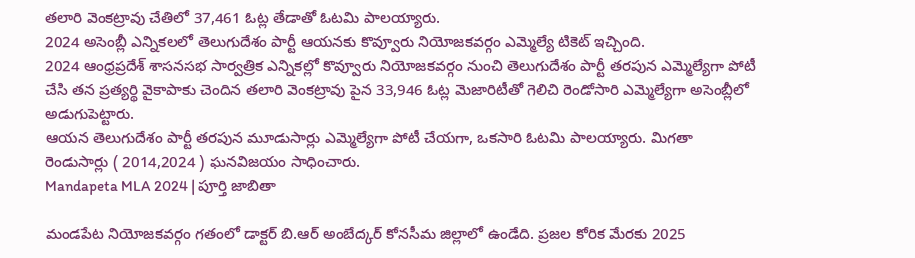తలారి వెంకట్రావు చేతిలో 37,461 ఓట్ల తేడాతో ఓటమి పాలయ్యారు.
2024 అసెంబ్లీ ఎన్నికలలో తెలుగుదేశం పార్టీ ఆయనకు కొవ్వూరు నియోజకవర్గం ఎమ్మెల్యే టికెట్ ఇచ్చింది.
2024 ఆంధ్రప్రదేశ్ శాసనసభ సార్వత్రిక ఎన్నికల్లో కొవ్వూరు నియోజకవర్గం నుంచి తెలుగుదేశం పార్టీ తరపున ఎమ్మెల్యేగా పోటీ చేసి తన ప్రత్యర్థి వైకాపాకు చెందిన తలారి వెంకట్రావు పైన 33,946 ఓట్ల మెజారిటీతో గెలిచి రెండోసారి ఎమ్మెల్యేగా అసెంబ్లీలో అడుగుపెట్టారు.
ఆయన తెలుగుదేశం పార్టీ తరపున మూడుసార్లు ఎమ్మెల్యేగా పోటీ చేయగా, ఒకసారి ఓటమి పాలయ్యారు. మిగతా రెండుసార్లు ( 2014,2024 ) ఘనవిజయం సాధించారు.
Mandapeta MLA 2024 | పూర్తి జాబితా

మండపేట నియోజకవర్గం గతంలో డాక్టర్ బి.ఆర్ అంబేద్కర్ కోనసీమ జిల్లాలో ఉండేది. ప్రజల కోరిక మేరకు 2025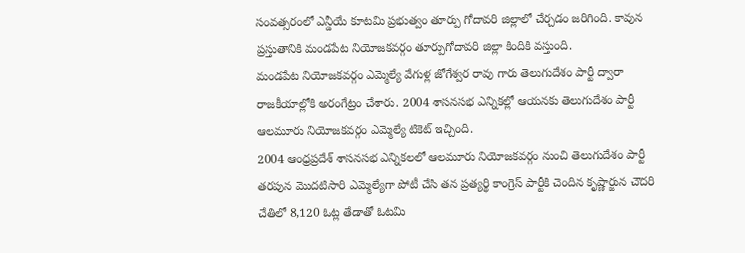సంవత్సరంలో ఎన్డీయే కూటమి ప్రభుత్వం తూర్పు గోదావరి జిల్లాలో చేర్చడం జరిగింది. కావున ప్రస్తుతానికి మండపేట నియోజకవర్గం తూర్పుగోదావరి జిల్లా కిందికి వస్తుంది.
మండపేట నియోజకవర్గం ఎమ్మెల్యే వేగుళ్ల జోగేశ్వర రావు గారు తెలుగుదేశం పార్టీ ద్వారా రాజకీయాల్లోకి అరంగేట్రం చేశారు. 2004 శాసనసభ ఎన్నికల్లో ఆయనకు తెలుగుదేశం పార్టీ ఆలమూరు నియోజకవర్గం ఎమ్మెల్యే టికెట్ ఇచ్చింది.
2004 ఆంధ్రప్రదేశ్ శాసనసభ ఎన్నికలలో ఆలమూరు నియోజకవర్గం నుంచి తెలుగుదేశం పార్టీ తరపున మొదటిసారి ఎమ్మెల్యేగా పోటీ చేసి తన ప్రత్యర్థి కాంగ్రెస్ పార్టీకి చెందిన కృష్ణార్జున చౌదరి చేతిలో 8,120 ఓట్ల తేడాతో ఓటమి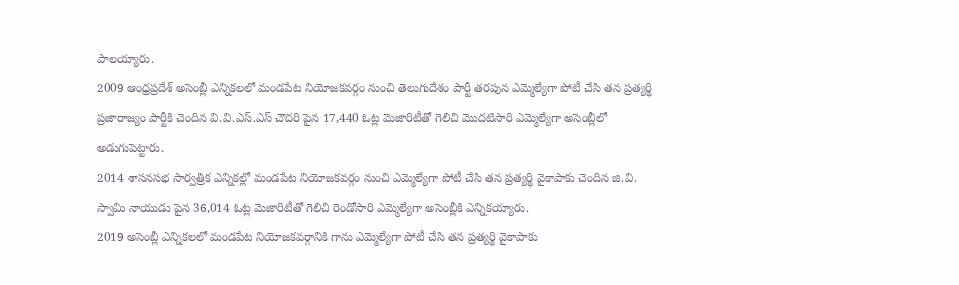పాలయ్యారు.
2009 ఆంధ్రప్రదేశ్ అసెంబ్లీ ఎన్నికలలో మండపేట నియోజకవర్గం నుంచి తెలుగుదేశం పార్టీ తరపున ఎమ్మెల్యేగా పోటీ చేసి తన ప్రత్యర్థి ప్రజారాజ్యం పార్టీకి చెందిన వి.వి.ఎస్.ఎస్ చౌదరి పైన 17,440 ఓట్ల మెజారిటీతో గెలిచి మొదటిసారి ఎమ్మెల్యేగా అసెంబ్లీలో అడుగుపెట్టారు.
2014 శాసనసభ సార్వత్రిక ఎన్నికల్లో మండపేట నియోజకవర్గం నుంచి ఎమ్మెల్యేగా పోటీ చేసి తన ప్రత్యర్థి వైకాపాకు చెందిన జి.వి. స్వామి నాయుడు పైన 36,014 ఓట్ల మెజారిటీతో గెలిచి రెండోసారి ఎమ్మెల్యేగా అసెంబ్లీకి ఎన్నికయ్యారు.
2019 అసెంబ్లీ ఎన్నికలలో మండపేట నియోజకవర్గానికి గాను ఎమ్మెల్యేగా పోటీ చేసి తన ప్రత్యర్థి వైకాపాకు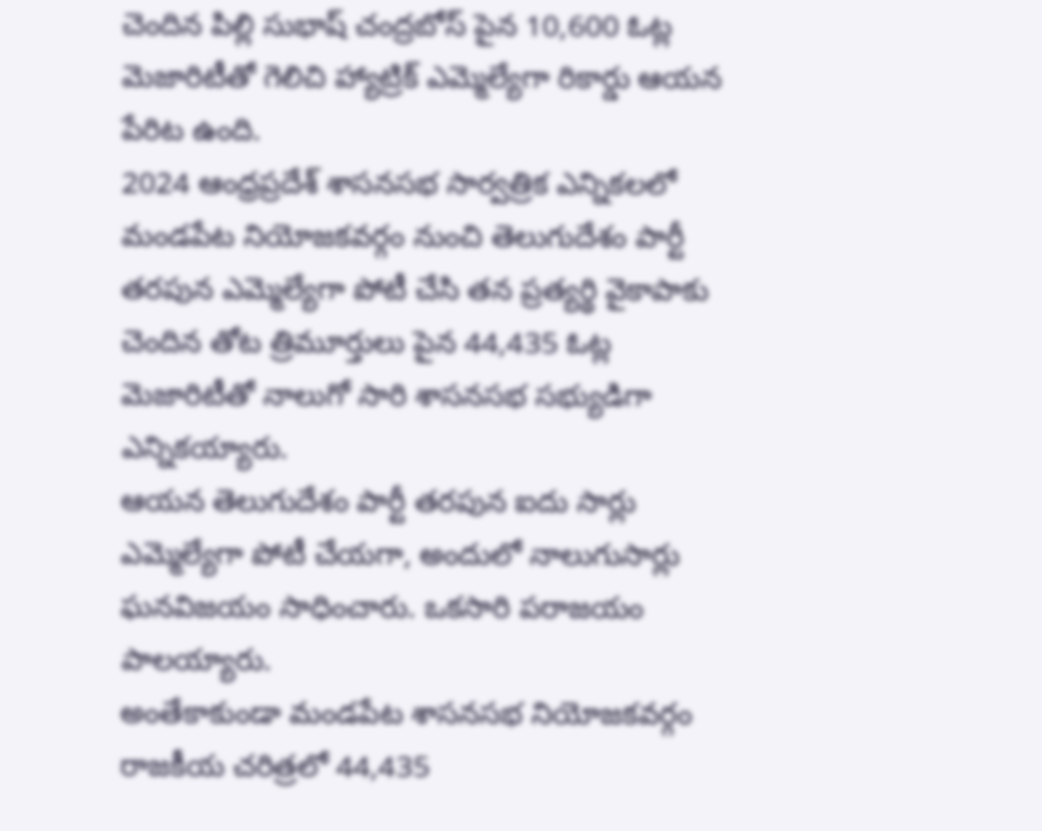చెందిన పిల్లి సుభాష్ చంద్రబోస్ పైన 10,600 ఓట్ల మెజారిటీతో గెలిచి హ్యాట్రిక్ ఎమ్మెల్యేగా రికార్డు ఆయన పేరిట ఉంది.
2024 ఆంధ్రప్రదేశ్ శాసనసభ సార్వత్రిక ఎన్నికలలో మండపేట నియోజకవర్గం నుంచి తెలుగుదేశం పార్టీ తరపున ఎమ్మెల్యేగా పోటీ చేసి తన ప్రత్యర్థి వైకాపాకు చెందిన తోట త్రిమూర్తులు పైన 44,435 ఓట్ల మెజారిటీతో నాలుగో సారి శాసనసభ సభ్యుడిగా ఎన్నికయ్యారు.
ఆయన తెలుగుదేశం పార్టీ తరపున ఐదు సార్లు ఎమ్మెల్యేగా పోటీ చేయగా, అందులో నాలుగుసార్లు ఘనవిజయం సాధించారు. ఒకసారి పరాజయం పాలయ్యారు.
అంతేకాకుండా మండపేట శాసనసభ నియోజకవర్గం రాజకీయ చరిత్రలో 44,435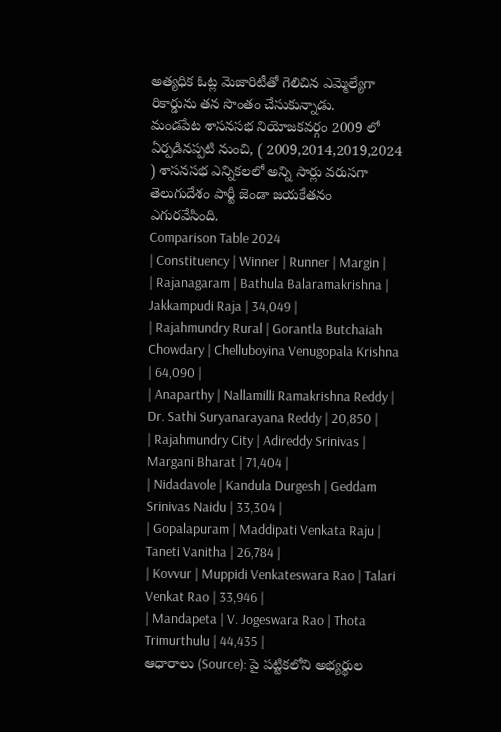అత్యధిక ఓట్ల మెజారిటీతో గెలిచిన ఎమ్మెల్యేగా రికార్డును తన సొంతం చేసుకున్నాడు.
మండపేట శాసనసభ నియోజకవర్గం 2009 లో ఏర్పడినప్పటి నుంచి, ( 2009,2014,2019,2024 ) శాసనసభ ఎన్నికలలో అన్ని సార్లు వరుసగా తెలుగుదేశం పార్టీ జెండా జయకేతనం ఎగురవేసింది.
Comparison Table 2024
| Constituency | Winner | Runner | Margin |
| Rajanagaram | Bathula Balaramakrishna | Jakkampudi Raja | 34,049 |
| Rajahmundry Rural | Gorantla Butchaiah Chowdary | Chelluboyina Venugopala Krishna | 64,090 |
| Anaparthy | Nallamilli Ramakrishna Reddy | Dr. Sathi Suryanarayana Reddy | 20,850 |
| Rajahmundry City | Adireddy Srinivas | Margani Bharat | 71,404 |
| Nidadavole | Kandula Durgesh | Geddam Srinivas Naidu | 33,304 |
| Gopalapuram | Maddipati Venkata Raju | Taneti Vanitha | 26,784 |
| Kovvur | Muppidi Venkateswara Rao | Talari Venkat Rao | 33,946 |
| Mandapeta | V. Jogeswara Rao | Thota Trimurthulu | 44,435 |
ఆధారాలు (Source): పై పట్టికలోని అభ్యర్థుల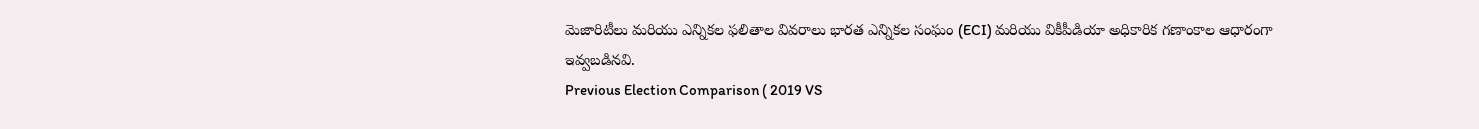మెజారిటీలు మరియు ఎన్నికల ఫలితాల వివరాలు భారత ఎన్నికల సంఘం (ECI) మరియు వికీపీడియా అధికారిక గణాంకాల ఆధారంగా ఇవ్వబడినవి.
Previous Election Comparison ( 2019 VS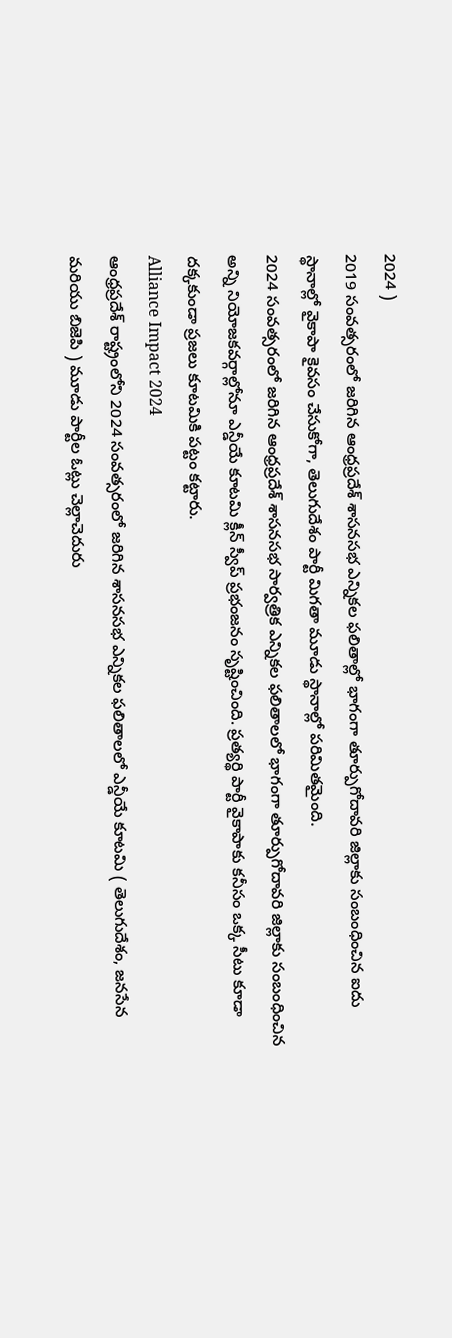2024 )
2019 సంవత్సరంలో జరిగిన ఆంధ్రప్రదేశ్ శాసనసభ ఎన్నికల ఫలితాల్లో భాగంగా తూర్పుగోదావరి జిల్లాకు సంబంధించిన ఐదు స్థానాల్లో వైకాపా కైవసం చేసుకోగా, తెలుగుదేశం పార్టీ మిగతా మూడు స్థానాల్లో పరిమితమైంది.
2024 సంవత్సరంలో జరిగిన ఆంధ్రప్రదేశ్ శాసనసభ సార్వత్రిక ఎన్నికల ఫలితాలలో భాగంగా తూర్పుగోదావరి జిల్లాకు సంబంధించిన అన్ని నియోజకవర్గాల్లోనూ ఎన్డీయే కూటమి క్లీన్ స్వీప్ ప్రభంజనం సృష్టించింది. ప్రత్యర్థి పార్టీ వైకాపాకు కనీసం ఒక్క సీటు కూడా దక్కకుండా ప్రజలు కూటమికి పట్టం కట్టారు.
Alliance Impact 2024
ఆంధ్రప్రదేశ్ రాష్ట్రంలోని 2024 సంవత్సరంలో జరిగిన శాసనసభ ఎన్నికల ఫలితాలలో ఎన్డీయే కూటమి ( తెలుగుదేశం, జనసేన మరియు బిజెపి ) మూడు పార్టీల ఓట్లు చెల్లాచెదురు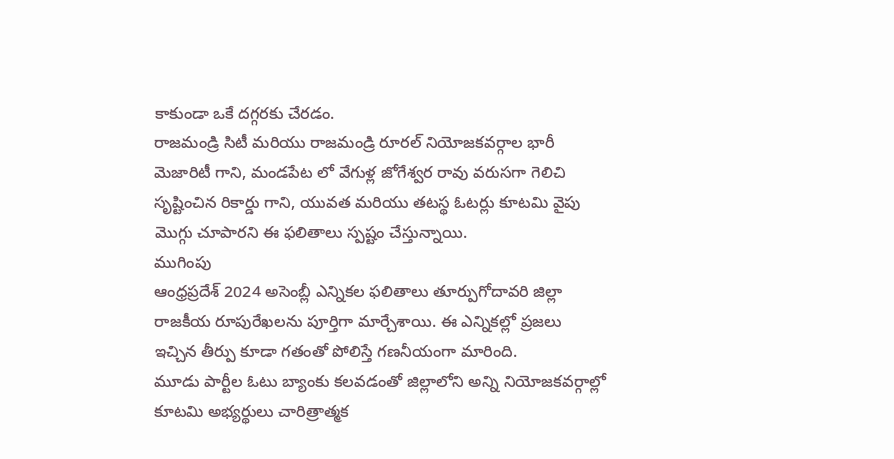కాకుండా ఒకే దగ్గరకు చేరడం.
రాజమండ్రి సిటీ మరియు రాజమండ్రి రూరల్ నియోజకవర్గాల భారీ మెజారిటీ గాని, మండపేట లో వేగుళ్ల జోగేశ్వర రావు వరుసగా గెలిచి సృష్టించిన రికార్డు గాని, యువత మరియు తటస్థ ఓటర్లు కూటమి వైపు మొగ్గు చూపారని ఈ ఫలితాలు స్పష్టం చేస్తున్నాయి.
ముగింపు
ఆంధ్రప్రదేశ్ 2024 అసెంబ్లీ ఎన్నికల ఫలితాలు తూర్పుగోదావరి జిల్లా రాజకీయ రూపురేఖలను పూర్తిగా మార్చేశాయి. ఈ ఎన్నికల్లో ప్రజలు ఇచ్చిన తీర్పు కూడా గతంతో పోలిస్తే గణనీయంగా మారింది.
మూడు పార్టీల ఓటు బ్యాంకు కలవడంతో జిల్లాలోని అన్ని నియోజకవర్గాల్లో కూటమి అభ్యర్థులు చారిత్రాత్మక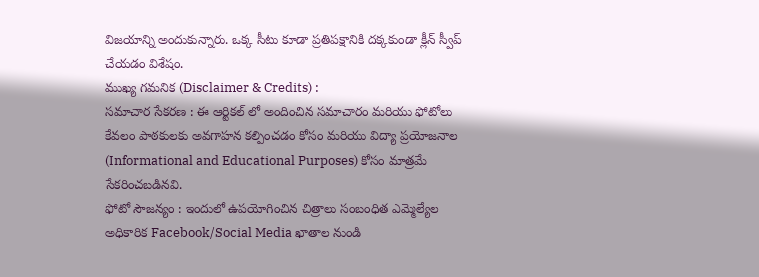విజయాన్ని అందుకున్నారు. ఒక్క సీటు కూడా ప్రతిపక్షానికి దక్కకుండా క్లీన్ స్వీప్ చేయడం విశేషం.
ముఖ్య గమనిక (Disclaimer & Credits) :
సమాచార సేకరణ : ఈ ఆర్టికల్ లో అందించిన సమాచారం మరియు ఫోటోలు కేవలం పాఠకులకు అవగాహన కల్పించడం కోసం మరియు విద్యా ప్రయోజనాల (Informational and Educational Purposes) కోసం మాత్రమే సేకరించబడినవి.
ఫోటో సౌజన్యం : ఇందులో ఉపయోగించిన చిత్రాలు సంబంధిత ఎమ్మెల్యేల అధికారిక Facebook/Social Media ఖాతాల నుండి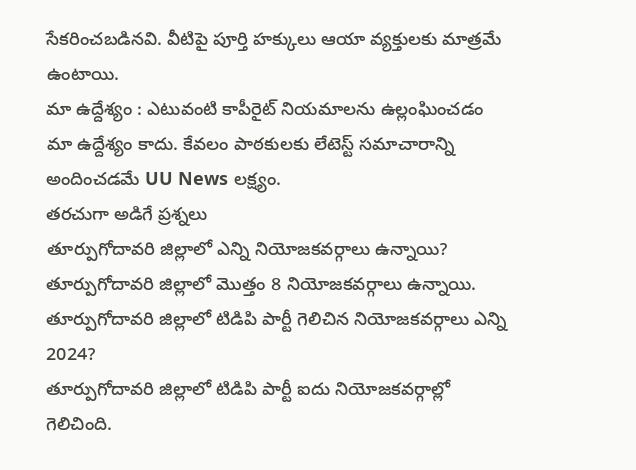సేకరించబడినవి. వీటిపై పూర్తి హక్కులు ఆయా వ్యక్తులకు మాత్రమే ఉంటాయి.
మా ఉద్దేశ్యం : ఎటువంటి కాపీరైట్ నియమాలను ఉల్లంఘించడం మా ఉద్దేశ్యం కాదు. కేవలం పాఠకులకు లేటెస్ట్ సమాచారాన్ని అందించడమే UU News లక్ష్యం.
తరచుగా అడిగే ప్రశ్నలు
తూర్పుగోదావరి జిల్లాలో ఎన్ని నియోజకవర్గాలు ఉన్నాయి?
తూర్పుగోదావరి జిల్లాలో మొత్తం 8 నియోజకవర్గాలు ఉన్నాయి.
తూర్పుగోదావరి జిల్లాలో టిడిపి పార్టీ గెలిచిన నియోజకవర్గాలు ఎన్ని 2024?
తూర్పుగోదావరి జిల్లాలో టిడిపి పార్టీ ఐదు నియోజకవర్గాల్లో గెలిచింది.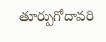తూర్పుగోదావరి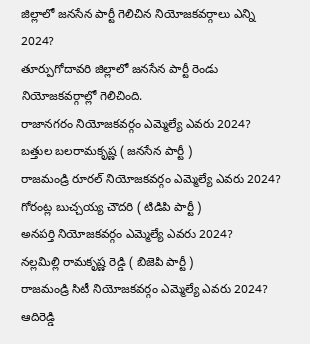జిల్లాలో జనసేన పార్టీ గెలిచిన నియోజకవర్గాలు ఎన్ని 2024?
తూర్పుగోదావరి జిల్లాలో జనసేన పార్టీ రెండు నియోజకవర్గాల్లో గెలిచింది.
రాజానగరం నియోజకవర్గం ఎమ్మెల్యే ఎవరు 2024?
బత్తుల బలరామకృష్ణ ( జనసేన పార్టీ )
రాజమండ్రి రూరల్ నియోజకవర్గం ఎమ్మెల్యే ఎవరు 2024?
గోరంట్ల బుచ్చయ్య చౌదరి ( టిడిపి పార్టీ )
అనపర్తి నియోజకవర్గం ఎమ్మెల్యే ఎవరు 2024?
నల్లమిల్లి రామకృష్ణ రెడ్డి ( బిజెపి పార్టీ )
రాజమండ్రి సిటీ నియోజకవర్గం ఎమ్మెల్యే ఎవరు 2024?
ఆదిరెడ్డి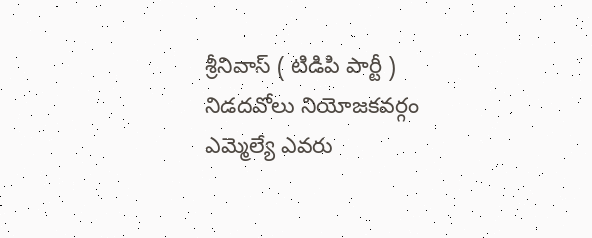శ్రీనివాస్ ( టిడిపి పార్టీ )
నిడదవోలు నియోజకవర్గం ఎమ్మెల్యే ఎవరు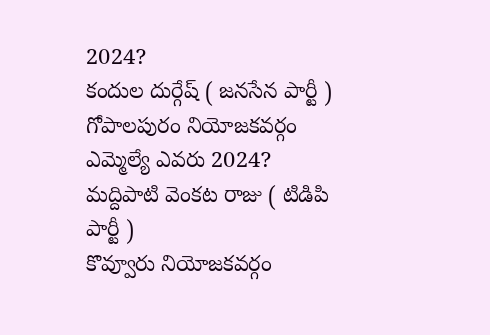2024?
కందుల దుర్గేష్ ( జనసేన పార్టీ )
గోపాలపురం నియోజకవర్గం ఎమ్మెల్యే ఎవరు 2024?
మద్దిపాటి వెంకట రాజు ( టిడిపి పార్టీ )
కొవ్వూరు నియోజకవర్గం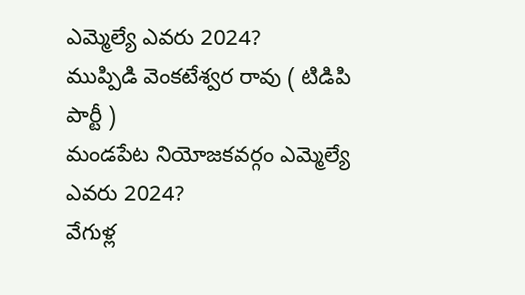ఎమ్మెల్యే ఎవరు 2024?
ముప్పిడి వెంకటేశ్వర రావు ( టిడిపి పార్టీ )
మండపేట నియోజకవర్గం ఎమ్మెల్యే ఎవరు 2024?
వేగుళ్ల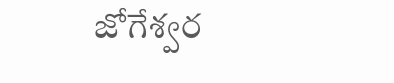జోగేశ్వర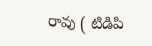రావు ( టిడిపి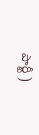పార్టీ )